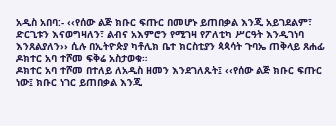አዲስ አበባ:- ‹‹የሰው ልጅ ክቡር ፍጡር በመሆኑ ይጠበቃል እንጂ አይገደልም፣ ድርጊቱን እናወግዛለን፣ ልብና አእምሮን የሚገዛ የፖለቲካ ሥርዓት እንዲገነባ እንጸልያለን›› ሲሉ በኢትዮጵያ ካቶሊክ ቤተ ክርስቲያን ጳጳሳት ጉባኤ ጠቅላይ ጸሐፊ ዶክተር አባ ተሾመ ፍቅሬ አስታወቁ።
ዶክተር አባ ተሾመ በተለይ ለአዲስ ዘመን እንደገለጹት፤ ‹‹የሰው ልጅ ክቡር ፍጡር ነው፤ ክቡር ነገር ይጠበቃል እንጂ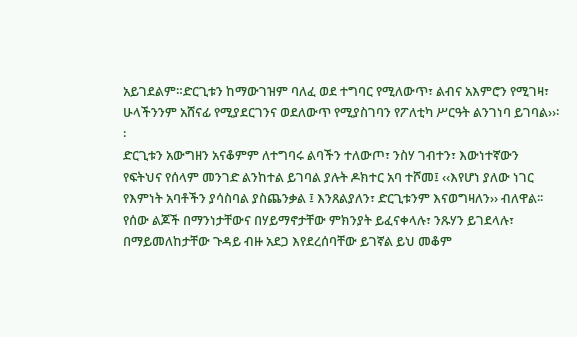አይገደልም።ድርጊቱን ከማውገዝም ባለፈ ወደ ተግባር የሚለውጥ፣ ልብና አእምሮን የሚገዛ፣ ሁላችንንም አሸናፊ የሚያደርገንና ወደለውጥ የሚያስገባን የፖለቲካ ሥርዓት ልንገነባ ይገባል››፡፡
ድርጊቱን አውግዘን አናቆምም ለተግባሩ ልባችን ተለውጦ፣ ንስሃ ገብተን፣ እውነተኛውን የፍትህና የሰላም መንገድ ልንከተል ይገባል ያሉት ዶክተር አባ ተሾመ፤ ‹‹እየሆነ ያለው ነገር የእምነት አባቶችን ያሳስባል ያስጨንቃል ፤ እንጸልያለን፣ ድርጊቱንም እናወግዛለን›› ብለዋል፡፡
የሰው ልጆች በማንነታቸውና በሃይማኖታቸው ምክንያት ይፈናቀላሉ፣ ንጹሃን ይገደላሉ፣ በማይመለከታቸው ጉዳይ ብዙ አደጋ እየደረሰባቸው ይገኛል ይህ መቆም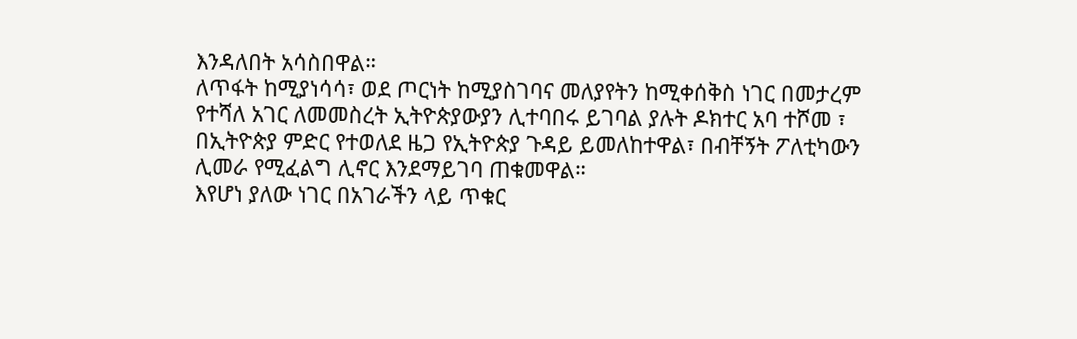እንዳለበት አሳስበዋል።
ለጥፋት ከሚያነሳሳ፣ ወደ ጦርነት ከሚያስገባና መለያየትን ከሚቀሰቅስ ነገር በመታረም የተሻለ አገር ለመመስረት ኢትዮጵያውያን ሊተባበሩ ይገባል ያሉት ዶክተር አባ ተሾመ ፣ በኢትዮጵያ ምድር የተወለደ ዜጋ የኢትዮጵያ ጉዳይ ይመለከተዋል፣ በብቸኝት ፖለቲካውን ሊመራ የሚፈልግ ሊኖር እንደማይገባ ጠቁመዋል።
እየሆነ ያለው ነገር በአገራችን ላይ ጥቁር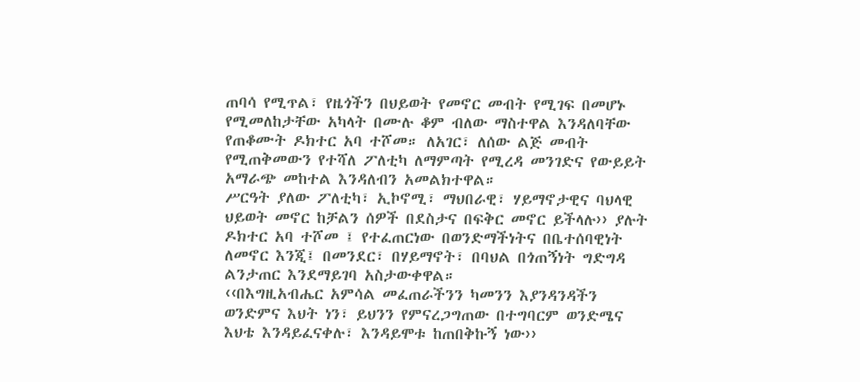ጠባሳ የሚጥል፣ የዜጎችን በህይወት የመኖር መብት የሚገፍ በመሆኑ የሚመለከታቸው አካላት በሙሉ ቆም ብለው ማስተዋል እንዳለባቸው የጠቆሙት ዶክተር አባ ተሾመ። ለአገር፣ ለሰው ልጅ መብት የሚጠቅመውን የተሻለ ፖለቲካ ለማምጣት የሚረዳ መንገድና የውይይት አማራጭ መከተል እንዳለብን አመልክተዋል።
ሥርዓት ያለው ፖለቲካ፣ ኢኮኖሚ፣ ማህበራዊ፣ ሃይማኖታዊና ባህላዊ ህይወት መኖር ከቻልን ሰዎች በደስታና በፍቅር መኖር ይችላሉ›› ያሉት ዶክተር አባ ተሾመ ፤ የተፈጠርነው በወንድማችነትና በቤተሰባዊነት ለመኖር እንጂ፤ በመንደር፣ በሃይማኖት፣ በባህል በጎጠኝነት ግድግዳ ልንታጠር እንደማይገባ አስታውቀዋል።
‹‹በእግዚአብሔር አምሳል መፈጠራችንን ካመንን እያንዳንዳችን ወንድምና እህት ነን፣ ይህንን የምናረጋግጠው በተግባርም ወንድሜና እህቴ እንዳይፈናቀሉ፣ እንዳይሞቱ ከጠበቅኩኝ ነው››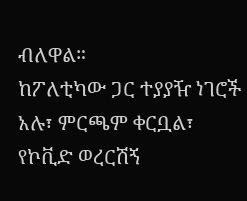ብለዋል።
ከፖለቲካው ጋር ተያያዥ ነገሮች አሉ፣ ምርጫም ቀርቧል፣ የኮቪድ ወረርሽኝ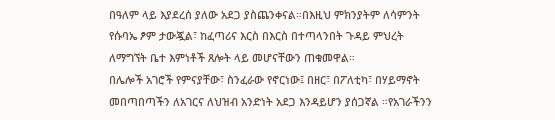በዓለም ላይ እያደረሰ ያለው አደጋ ያስጨንቀናል።በእዚህ ምክንያትም ለሳምንት የሱባኤ ፆም ታውጇል፣ ከፈጣሪና እርስ በእርስ በተጣላንበት ጉዳይ ምህረት ለማግኘት ቤተ እምነቶች ጸሎት ላይ መሆናቸውን ጠቁመዋል።
በሌሎች አገሮች የምናያቸው፣ ስንፈራው የኖርነው፤ በዘር፣ በፖለቲካ፣ በሃይማኖት መበጣበጣችን ለአገርና ለህዝብ አንድነት አደጋ እንዳይሆን ያሰጋኛል ።የአገራችንን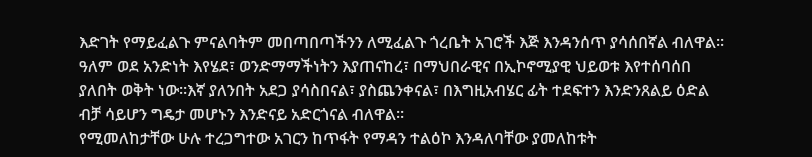እድገት የማይፈልጉ ምናልባትም መበጣበጣችንን ለሚፈልጉ ጎረቤት አገሮች እጅ እንዳንሰጥ ያሳሰበኛል ብለዋል፡፡
ዓለም ወደ አንድነት እየሄደ፣ ወንድማማችነትን እያጠናከረ፣ በማህበራዊና በኢኮኖሚያዊ ህይወቱ እየተሰባሰበ ያለበት ወቅት ነው።እኛ ያለንበት አደጋ ያሳስበናል፣ ያስጨንቀናል፣ በእግዚአብሄር ፊት ተደፍተን እንድንጸልይ ዕድል ብቻ ሳይሆን ግዴታ መሆኑን እንድናይ አድርጎናል ብለዋል።
የሚመለከታቸው ሁሉ ተረጋግተው አገርን ከጥፋት የማዳን ተልዕኮ እንዳለባቸው ያመለከቱት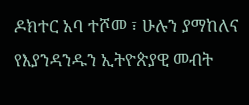ዶክተር አባ ተሾመ ፣ ሁሉን ያማከለና የእያንዳንዱን ኢትዮጵያዊ መብት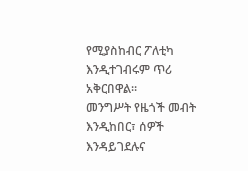የሚያስከብር ፖለቲካ እንዲተገብሩም ጥሪ አቅርበዋል።
መንግሥት የዜጎች መብት እንዲከበር፣ ሰዎች እንዳይገደሉና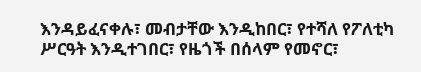እንዳይፈናቀሉ፣ መብታቸው እንዲከበር፣ የተሻለ የፖለቲካ ሥርዓት እንዲተገበር፣ የዜጎች በሰላም የመኖር፣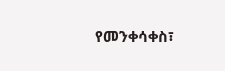የመንቀሳቀስ፣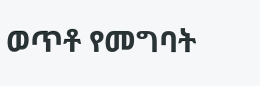ወጥቶ የመግባት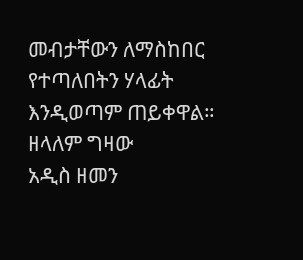መብታቸውን ለማስከበር የተጣለበትን ሃላፊት እንዲወጣም ጠይቀዋል።
ዘላለም ግዛው
አዲስ ዘመን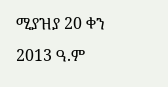ሚያዝያ 20 ቀን 2013 ዓ.ም